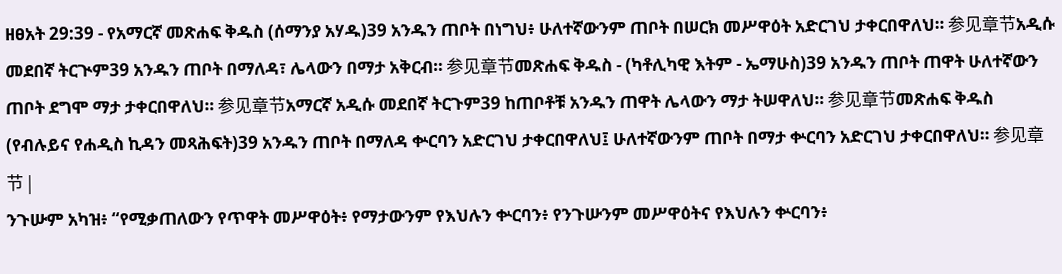ዘፀአት 29:39 - የአማርኛ መጽሐፍ ቅዱስ (ሰማንያ አሃዱ)39 አንዱን ጠቦት በነግህ፥ ሁለተኛውንም ጠቦት በሠርክ መሥዋዕት አድርገህ ታቀርበዋለህ። 参见章节አዲሱ መደበኛ ትርጒም39 አንዱን ጠቦት በማለዳ፣ ሌላውን በማታ አቅርብ። 参见章节መጽሐፍ ቅዱስ - (ካቶሊካዊ እትም - ኤማሁስ)39 አንዱን ጠቦት ጠዋት ሁለተኛውን ጠቦት ደግሞ ማታ ታቀርበዋለህ። 参见章节አማርኛ አዲሱ መደበኛ ትርጉም39 ከጠቦቶቹ አንዱን ጠዋት ሌላውን ማታ ትሠዋለህ። 参见章节መጽሐፍ ቅዱስ (የብሉይና የሐዲስ ኪዳን መጻሕፍት)39 አንዱን ጠቦት በማለዳ ቍርባን አድርገህ ታቀርበዋለህ፤ ሁለተኛውንም ጠቦት በማታ ቍርባን አድርገህ ታቀርበዋለህ። 参见章节 |
ንጉሡም አካዝ፥ “የሚቃጠለውን የጥዋት መሥዋዕት፥ የማታውንም የእህሉን ቍርባን፥ የንጉሡንም መሥዋዕትና የእህሉን ቍርባን፥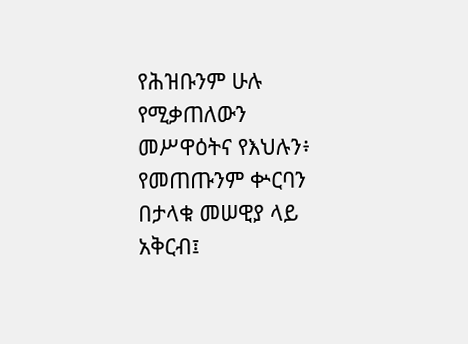የሕዝቡንም ሁሉ የሚቃጠለውን መሥዋዕትና የእህሉን፥ የመጠጡንም ቍርባን በታላቁ መሠዊያ ላይ አቅርብ፤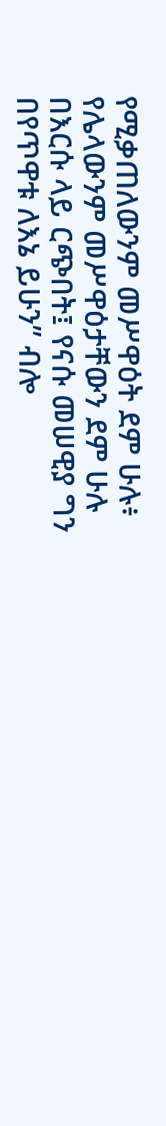የሚቃጠለውንም መሥዋዕት ደም ሁሉ፥ የሌላውንም መሥዋዕታቸውን ደም ሁሉ በእርሱ ላይ ርጭበት፤ የናሱ መሠዊያ ግን በየጥዋቱ ለእኔ ይሁን” ብሎ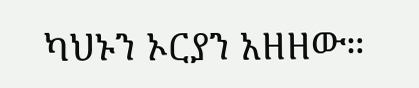ካህኑን ኦርያን አዘዘው።